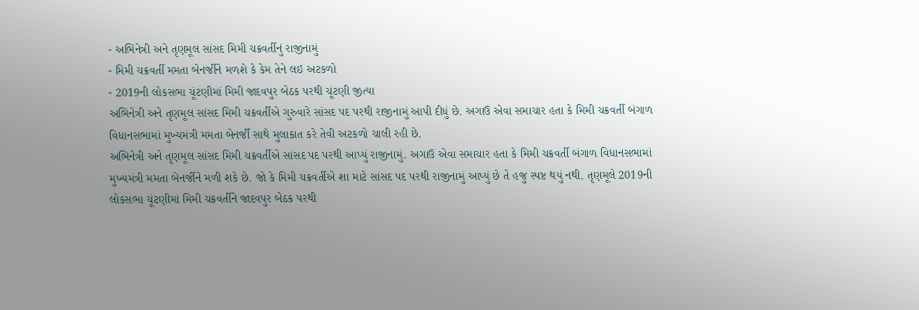- અભિનેત્રી અને તૃણમૂલ સાંસદ મિમી ચક્રવર્તીનું રાજીનામું
- મિમી ચક્રવર્તી મમતા બેનર્જીને મળશે કે કેમ તેને લઇ અટકળો
- 2019ની લોકસભા ચૂંટણીમાં મિમી જાદવપુર બેઠક પરથી ચૂંટણી જીત્યા
અભિનેત્રી અને તૃણમૂલ સાંસદ મિમી ચક્રવર્તીએ ગુરુવારે સાંસદ પદ પરથી રાજીનામું આપી દીધું છે. અગાઉ એવા સમાચાર હતા કે મિમી ચક્રવર્તી બંગાળ વિધાનસભામાં મુખ્યમંત્રી મમતા બેનર્જી સાથે મુલાકાત કરે તેવી અટકળો ચાલી રહી છે.
અભિનેત્રી અને તૃણમૂલ સાંસદ મિમી ચક્રવર્તીએ સાંસદ પદ પરથી આપ્યું રાજીનામું. અગાઉ એવા સમાચાર હતા કે મિમી ચક્રવર્તી બંગાળ વિધાનસભામાં મુખ્યમંત્રી મમતા બેનર્જીને મળી શકે છે. જો કે મિમી ચક્રવર્તીએ શા માટે સાંસદ પદ પરથી રાજીનામું આપ્યું છે તે હજુ સ્પષ્ટ થયું નથી. તૃણમૂલે 2019ની લોકસભા ચૂંટણીમાં મિમી ચક્રવર્તીને જાદવપુર બેઠક પરથી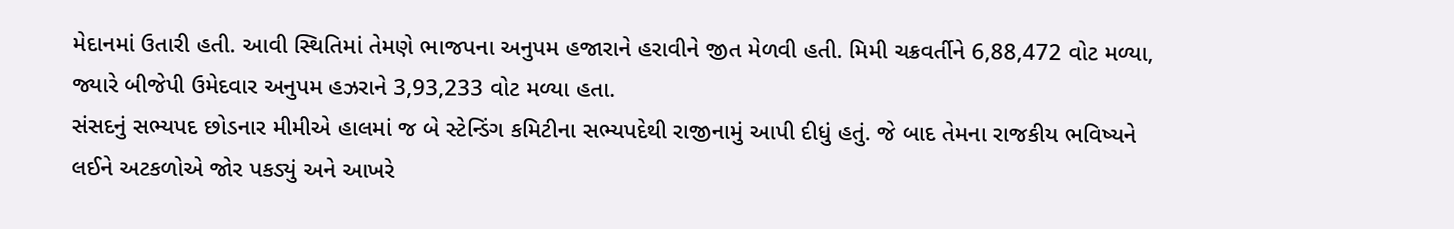મેદાનમાં ઉતારી હતી. આવી સ્થિતિમાં તેમણે ભાજપના અનુપમ હજારાને હરાવીને જીત મેળવી હતી. મિમી ચક્રવર્તીને 6,88,472 વોટ મળ્યા, જ્યારે બીજેપી ઉમેદવાર અનુપમ હઝરાને 3,93,233 વોટ મળ્યા હતા.
સંસદનું સભ્યપદ છોડનાર મીમીએ હાલમાં જ બે સ્ટેન્ડિંગ કમિટીના સભ્યપદેથી રાજીનામું આપી દીધું હતું. જે બાદ તેમના રાજકીય ભવિષ્યને લઈને અટકળોએ જોર પકડ્યું અને આખરે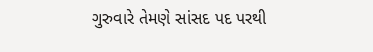ગુરુવારે તેમણે સાંસદ પદ પરથી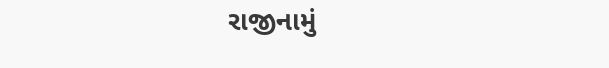રાજીનામું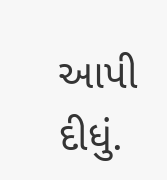આપી દીધું.